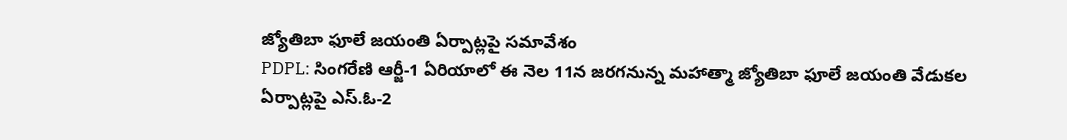జ్యోతిబా ఫూలే జయంతి ఏర్పాట్లపై సమావేశం
PDPL: సింగరేణి ఆర్జీ-1 ఏరియాలో ఈ నెల 11న జరగనున్న మహాత్మా జ్యోతిబా ఫూలే జయంతి వేడుకల ఏర్పాట్లపై ఎస్.ఓ-2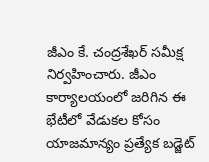జీఎం కే. చంద్రశేఖర్ సమీక్ష నిర్వహించారు. జీఎం కార్యాలయంలో జరిగిన ఈ భేటీలో వేడుకల కోసం యాజమాన్యం ప్రత్యేక బడ్జెట్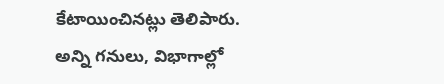కేటాయించినట్లు తెలిపారు. అన్ని గనులు, విభాగాల్లో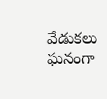వేడుకలు ఘనంగా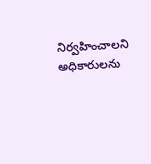నిర్వహించాలని అధికారులను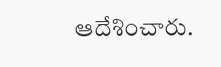ఆదేశించారు.